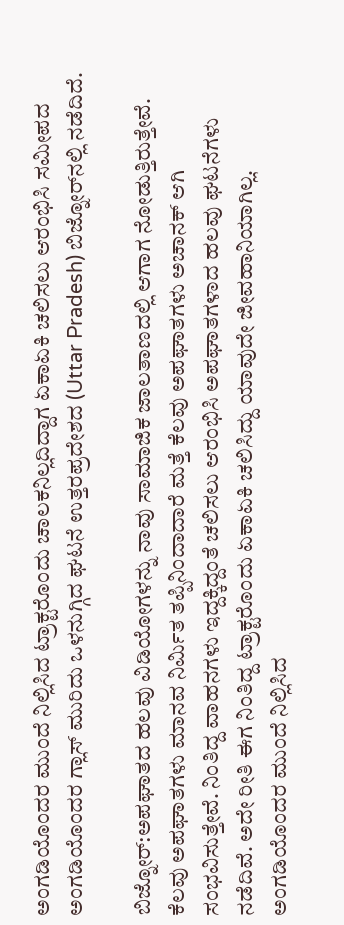ಅಂಗಡಿಯೊಂದರ ಮುಂದೆ ನಿಲ್ಲಿಸಿದ ಟ್ರಾಕ್ಟರೊಂದು ಚಾಲಕನಿಲ್ಲದಿದ್ದಾಗ ಏಕಾಏಕಿ ಚಲಿಸಲು ಆರಂಭಿಸಿ ಸಮೀಪದ ಅಂಗಡಿಯೊಂದರ ಗ್ಲಾಸ್‌ ಮುರಿದು ಒಳನುಗ್ಗಿದ ಘಟನೆ ಉತ್ತರಪ್ರದೇಶದ (Uttar Pradesh) ಬಿಜ್ನೋರ್‌ನಲ್ಲಿ ನಡೆದಿದೆ.

ಬಿಜ್ನೋರ್‌:ಅಪಘಾತದ ಹಲವು ವಿಡಿಯೋಗಳನ್ನು ನಾವು ಸಾಮಾಜಿಕ ಜಾಲತಾಣದಲ್ಲಿ ಆಗಾಗ ನೋಡುತ್ತಿರುತ್ತೇವೆ. ಕೆಲವು ಅಪಘಾತಗಳು ಮಾನವ ನಿರ್ಮಿತ ತಪ್ಪಿನಿಂದಾದಾರೆ ಮತ್ತೆ ಕೆಲವು ಅಪಘಾತಗಳು ಅಚಾನಕ್ ಆಗಿ ಸಂಭವಿಸುತ್ತೇವೆ. ನಿಂತಿದ್ದ ವಾಹನಗಳು ಇದ್ದಕ್ಕಿದ್ದಂತೆ ಚಲಿಸಲು ಆರಂಭಿಸಿ ಅಪಘಾತಗಳಾದ ಹಲವು ಘಟನೆಗಳು ನಡೆದಿವೆ. ಅದೇ ರೀತಿ ಈಗ ನಿಂತಿದ್ದ ಟ್ರಾಕ್ಟರೊಂದು ಏಕಾಏಕಿ ಚಲಿಸಿದ್ದು ಯಾವುದೇ ಜೀವಹಾನಿಯಾಗಿಲ್ಲ. ಅಂಗಡಿಯೊಂದರ ಮುಂದೆ ನಿಲ್ಲಿಸಿದ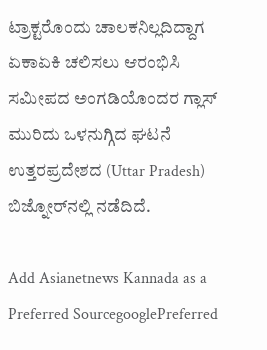ಟ್ರಾಕ್ಟರೊಂದು ಚಾಲಕನಿಲ್ಲದಿದ್ದಾಗ ಏಕಾಏಕಿ ಚಲಿಸಲು ಆರಂಭಿಸಿ ಸಮೀಪದ ಅಂಗಡಿಯೊಂದರ ಗ್ಲಾಸ್‌ ಮುರಿದು ಒಳನುಗ್ಗಿದ ಘಟನೆ ಉತ್ತರಪ್ರದೇಶದ (Uttar Pradesh) ಬಿಜ್ನೋರ್‌ನಲ್ಲಿ ನಡೆದಿದೆ.

Add Asianetnews Kannada as a Preferred SourcegooglePreferred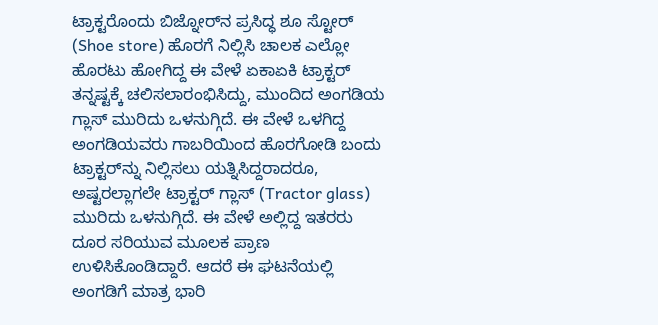ಟ್ರಾಕ್ಟರೊಂದು ಬಿಜ್ನೋರ್‌ನ ಪ್ರಸಿದ್ಧ ಶೂ ಸ್ಟೋರ್‌ (Shoe store) ಹೊರಗೆ ನಿಲ್ಲಿಸಿ ಚಾಲಕ ಎಲ್ಲೋ ಹೊರಟು ಹೋಗಿದ್ದ ಈ ವೇಳೆ ಏಕಾಏಕಿ ಟ್ರಾಕ್ಟರ್ ತನ್ನಷ್ಟಕ್ಕೆ ಚಲಿಸಲಾರಂಭಿಸಿದ್ದು, ಮುಂದಿದ ಅಂಗಡಿಯ ಗ್ಲಾಸ್ ಮುರಿದು ಒಳನುಗ್ಗಿದೆ. ಈ ವೇಳೆ ಒಳಗಿದ್ದ ಅಂಗಡಿಯವರು ಗಾಬರಿಯಿಂದ ಹೊರಗೋಡಿ ಬಂದು ಟ್ರಾಕ್ಟರ್‌ನ್ನು ನಿಲ್ಲಿಸಲು ಯತ್ನಿಸಿದ್ದರಾದರೂ, ಅಷ್ಟರಲ್ಲಾಗಲೇ ಟ್ರಾಕ್ಟರ್‌ ಗ್ಲಾಸ್ (Tractor glass) ಮುರಿದು ಒಳನುಗ್ಗಿದೆ. ಈ ವೇಳೆ ಅಲ್ಲಿದ್ದ ಇತರರು ದೂರ ಸರಿಯುವ ಮೂಲಕ ಪ್ರಾಣ ಉಳಿಸಿಕೊಂಡಿದ್ದಾರೆ. ಆದರೆ ಈ ಘಟನೆಯಲ್ಲಿ ಅಂಗಡಿಗೆ ಮಾತ್ರ ಭಾರಿ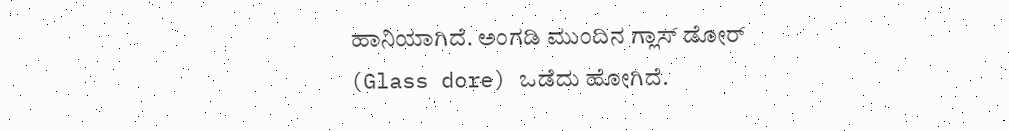ಹಾನಿಯಾಗಿದೆ. ಅಂಗಡಿ ಮುಂದಿನ ಗ್ಲಾಸ್ ಡೋರ್ (Glass dore) ಒಡೆದು ಹೋಗಿದೆ.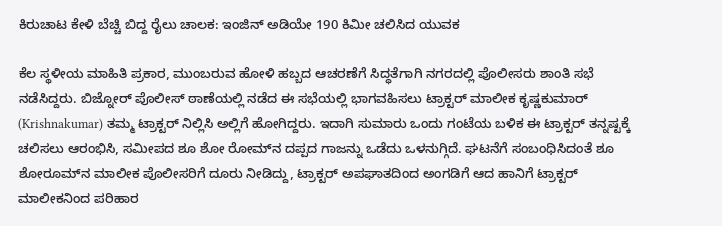ಕಿರುಚಾಟ ಕೇಳಿ ಬೆಚ್ಚಿ ಬಿದ್ದ ರೈಲು ಚಾಲಕ: ಇಂಜಿನ್‌ ಅಡಿಯೇ 190 ಕಿಮೀ ಚಲಿಸಿದ ಯುವಕ

ಕೆಲ ಸ್ಥಳೀಯ ಮಾಹಿತಿ ಪ್ರಕಾರ, ಮುಂಬರುವ ಹೋಳಿ ಹಬ್ಬದ ಆಚರಣೆಗೆ ಸಿದ್ಧತೆಗಾಗಿ ನಗರದಲ್ಲಿ ಪೊಲೀಸರು ಶಾಂತಿ ಸಭೆ ನಡೆಸಿದ್ದರು. ಬಿಜ್ನೋರ್ ಪೊಲೀಸ್ ಠಾಣೆಯಲ್ಲಿ ನಡೆದ ಈ ಸಭೆಯಲ್ಲಿ ಭಾಗವಹಿಸಲು ಟ್ರಾಕ್ಟರ್ ಮಾಲೀಕ ಕೃಷ್ಣಕುಮಾರ್ (Krishnakumar) ತಮ್ಮ ಟ್ರಾಕ್ಟರ್ ನಿಲ್ಲಿಸಿ ಅಲ್ಲಿಗೆ ಹೋಗಿದ್ದರು. ಇದಾಗಿ ಸುಮಾರು ಒಂದು ಗಂಟೆಯ ಬಳಿಕ ಈ ಟ್ರಾಕ್ಟರ್ ತನ್ನಷ್ಟಕ್ಕೆ ಚಲಿಸಲು ಆರಂಭಿಸಿ, ಸಮೀಪದ ಶೂ ಶೋ ರೋಮ್‌ನ ದಪ್ಪದ ಗಾಜನ್ನು ಒಡೆದು ಒಳನುಗ್ಗಿದೆ. ಘಟನೆಗೆ ಸಂಬಂಧಿಸಿದಂತೆ ಶೂ ಶೋರೂಮ್‌ನ ಮಾಲೀಕ ಪೊಲೀಸರಿಗೆ ದೂರು ನೀಡಿದ್ದು, ಟ್ರಾಕ್ಟರ್ ಅಪಘಾತದಿಂದ ಅಂಗಡಿಗೆ ಆದ ಹಾನಿಗೆ ಟ್ರಾಕ್ಟರ್ ಮಾಲೀಕನಿಂದ ಪರಿಹಾರ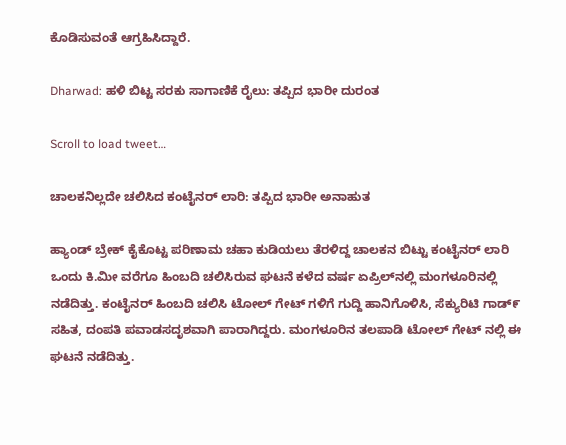ಕೊಡಿಸುವಂತೆ ಆಗ್ರಹಿಸಿದ್ದಾರೆ.

Dharwad: ಹಳಿ ಬಿಟ್ಟ ಸರಕು ಸಾಗಾಣಿಕೆ ರೈಲು: ತಪ್ಪಿದ ಭಾರೀ ದುರಂತ

Scroll to load tweet…

ಚಾಲಕನಿಲ್ಲದೇ ಚಲಿಸಿದ ಕಂಟೈನರ್ ಲಾರಿ: ತಪ್ಪಿದ ಭಾರೀ ಅನಾಹುತ

ಹ್ಯಾಂಡ್ ಬ್ರೇಕ್ ಕೈಕೊಟ್ಟ ಪರಿಣಾಮ ಚಹಾ ಕುಡಿಯಲು ತೆರಳಿದ್ದ ಚಾಲಕನ ಬಿಟ್ಟು ಕಂಟೈನರ್ ಲಾರಿ ಒಂದು ಕಿ.ಮೀ ವರೆಗೂ ಹಿಂಬದಿ ಚಲಿಸಿರುವ ಘಟನೆ ಕಳೆದ ವರ್ಷ ಏಪ್ರಿಲ್‌ನಲ್ಲಿ ಮಂಗಳೂರಿನಲ್ಲಿ ನಡೆದಿತ್ತು. ಕಂಟೈನರ್‌ ಹಿಂಬದಿ ಚಲಿಸಿ ಟೋಲ್ ಗೇಟ್ ಗಳಿಗೆ ಗುದ್ದಿ ಹಾನಿಗೊಳಿಸಿ, ಸೆಕ್ಯುರಿಟಿ ಗಾಡ್೯ ಸಹಿತ, ದಂಪತಿ ಪವಾಡಸದೃಶವಾಗಿ ಪಾರಾಗಿದ್ದರು. ಮಂಗಳೂರಿನ ತಲಪಾಡಿ ಟೋಲ್ ಗೇಟ್ ನಲ್ಲಿ ಈ ಘಟನೆ ನಡೆದಿತ್ತು.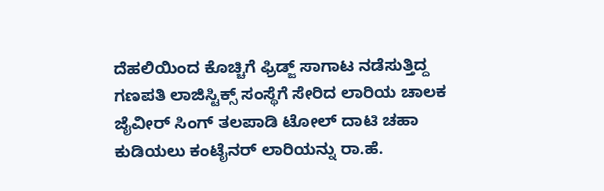ದೆಹಲಿಯಿಂದ ಕೊಚ್ಚಿಗೆ ಫ್ರಿಡ್ಜ್‌ ಸಾಗಾಟ ನಡೆಸುತ್ತಿದ್ದ ಗಣಪತಿ ಲಾಜಿಸ್ಟಿಕ್ಸ್ ಸಂಸ್ಥೆಗೆ ಸೇರಿದ ಲಾರಿಯ ಚಾಲಕ ಜೈವೀರ್ ಸಿಂಗ್ ತಲಪಾಡಿ ಟೋಲ್ ದಾಟಿ ಚಹಾ ಕುಡಿಯಲು ಕಂಟೈನರ್ ಲಾರಿಯನ್ನು ರಾ.ಹೆ.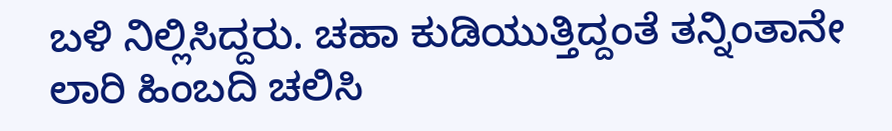ಬಳಿ ನಿಲ್ಲಿಸಿದ್ದರು. ಚಹಾ ಕುಡಿಯುತ್ತಿದ್ದಂತೆ ತನ್ನಿಂತಾನೇ ಲಾರಿ ಹಿಂಬದಿ ಚಲಿಸಿ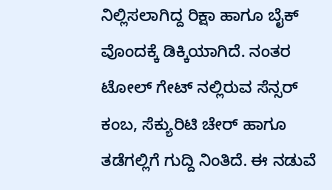ನಿಲ್ಲಿಸಲಾಗಿದ್ದ ರಿಕ್ಷಾ ಹಾಗೂ ಬೈಕ್ ವೊಂದಕ್ಕೆ ಡಿಕ್ಕಿಯಾಗಿದೆ. ನಂತರ ಟೋಲ್ ಗೇಟ್ ನಲ್ಲಿರುವ ಸೆನ್ಸರ್ ಕಂಬ, ಸೆಕ್ಯುರಿಟಿ ಚೇರ್ ಹಾಗೂ ತಡೆಗಲ್ಲಿಗೆ ಗುದ್ದಿ ನಿಂತಿದೆ. ಈ ನಡುವೆ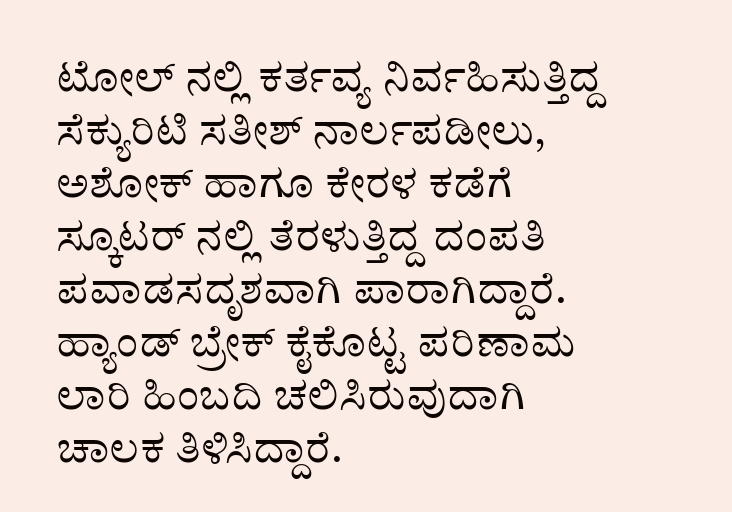ಟೋಲ್ ನಲ್ಲಿ ಕರ್ತವ್ಯ ನಿರ್ವಹಿಸುತ್ತಿದ್ದ ಸೆಕ್ಯುರಿಟಿ ಸತೀಶ್ ನಾರ್ಲಪಡೀಲು, ಅಶೋಕ್ ಹಾಗೂ ಕೇರಳ ಕಡೆಗೆ ಸ್ಕೂಟರ್ ನಲ್ಲಿ ತೆರಳುತ್ತಿದ್ದ ದಂಪತಿ ಪವಾಡಸದೃಶವಾಗಿ ಪಾರಾಗಿದ್ದಾರೆ. ಹ್ಯಾಂಡ್ ಬ್ರೇಕ್ ಕೈಕೊಟ್ಟ ಪರಿಣಾಮ ಲಾರಿ ಹಿಂಬದಿ ಚಲಿಸಿರುವುದಾಗಿ ಚಾಲಕ ತಿಳಿಸಿದ್ದಾರೆ.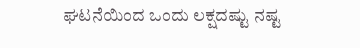ಘಟನೆಯಿಂದ ಒಂದು ಲಕ್ಷದಷ್ಟು ನಷ್ಟ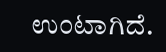ಉಂಟಾಗಿದೆ.